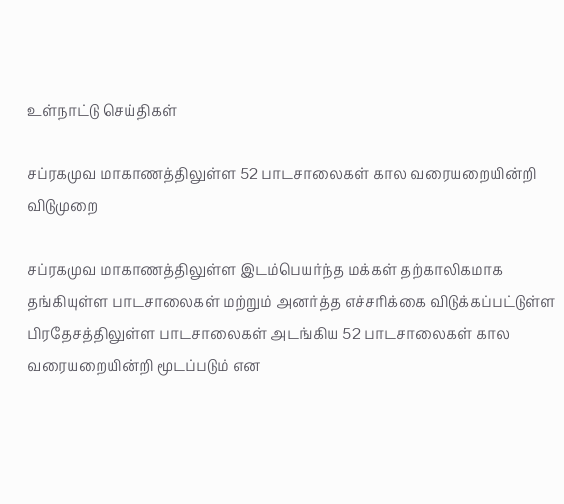உள்நாட்டு செய்திகள்

சப்ரகமுவ மாகாணத்திலுள்ள 52 பாடசாலைகள் கால வரையறையின்றி விடுமுறை

சப்ரகமுவ மாகாணத்திலுள்ள இடம்பெயர்ந்த மக்கள் தற்காலிகமாக தங்கியுள்ள பாடசாலைகள் மற்றும் அனர்த்த எச்சரிக்கை விடுக்கப்பட்டுள்ள பிரதேசத்திலுள்ள பாடசாலைகள் அடங்கிய 52 பாடசாலைகள் கால வரையறையின்றி மூடப்படும் என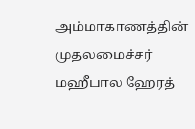அம்மாகாணத்தின் முதலமைச்சர் மஹீபால ஹேரத்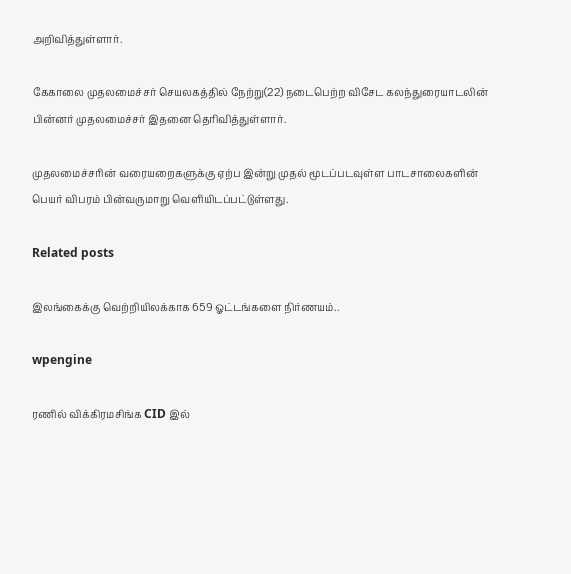அறிவித்துள்ளார்.

கேகாலை முதலமைச்சர் செயலகத்தில் நேற்று(22) நடைபெற்ற விசேட கலந்துரையாடலின் பின்னர் முதலமைச்சர் இதனை தெரிவித்துள்ளார்.

முதலமைச்சரின் வரையறைகளுக்கு ஏற்ப இன்று முதல் மூடப்படவுள்ள பாடசாலைகளின் பெயர் விபரம் பின்வருமாறு வெளியிடப்பட்டுள்ளது.

Related posts

இலங்கைக்கு வெற்றியிலக்காக 659 ஓட்டங்களை நிர்ணயம்..

wpengine

ரணில் விக்கிரமசிங்க CID இல்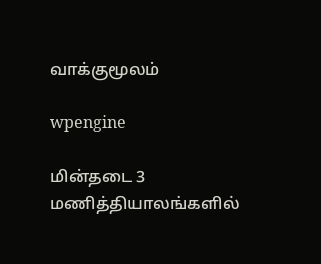வாக்குமூலம்

wpengine

மின்தடை 3 மணித்தியாலங்களில்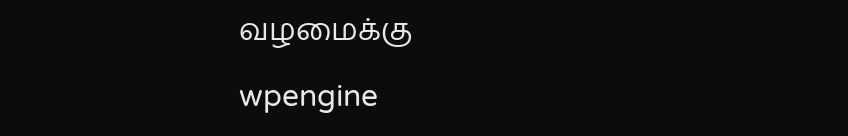வழமைக்கு

wpengine